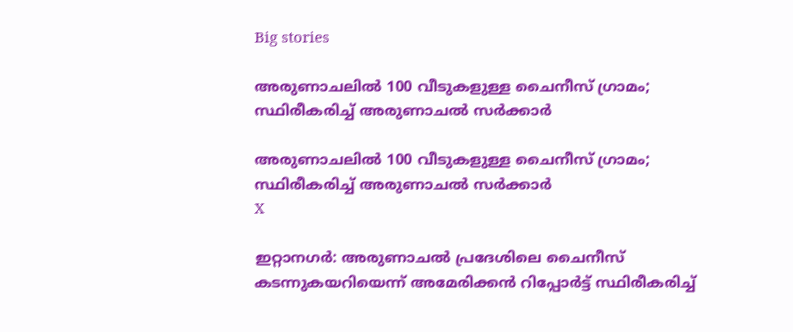Big stories

അരുണാചലില്‍ 100 വീടുകളുള്ള ചൈനീസ് ഗ്രാമം; സ്ഥിരീകരിച്ച് അരുണാചല്‍ സര്‍ക്കാര്‍

അരുണാചലില്‍ 100 വീടുകളുള്ള ചൈനീസ് ഗ്രാമം; സ്ഥിരീകരിച്ച് അരുണാചല്‍ സര്‍ക്കാര്‍
X

ഇറ്റാനഗര്‍: അരുണാചല്‍ പ്രദേശിലെ ചൈനീസ് കടന്നുകയറിയെന്ന് അമേരിക്കന്‍ റിപ്പോര്‍ട്ട് സ്ഥിരീകരിച്ച്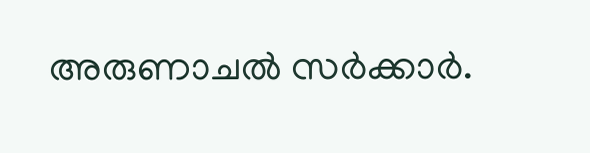അരുണാചല്‍ സര്‍ക്കാര്‍.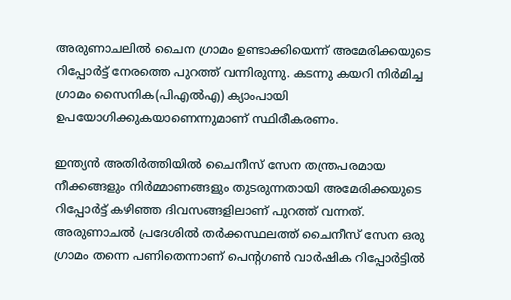അരുണാചലില്‍ ചൈന ഗ്രാമം ഉണ്ടാക്കിയെന്ന് അമേരിക്കയുടെ റിപ്പോര്‍ട്ട് നേരത്തെ പുറത്ത് വന്നിരുന്നു. കടന്നു കയറി നിര്‍മിച്ച ഗ്രാമം സൈനിക(പിഎല്‍എ) ക്യാംപായി ഉപയോഗിക്കുകയാണെന്നുമാണ് സ്ഥിരീകരണം.

ഇന്ത്യന്‍ അതിര്‍ത്തിയില്‍ ചൈനീസ് സേന തന്ത്രപരമായ നീക്കങ്ങളും നിര്‍മ്മാണങ്ങളും തുടരുന്നതായി അമേരിക്കയുടെ റിപ്പോര്‍ട്ട് കഴിഞ്ഞ ദിവസങ്ങളിലാണ് പുറത്ത് വന്നത്. അരുണാചല്‍ പ്രദേശില്‍ തര്‍ക്കസ്ഥലത്ത് ചൈനീസ് സേന ഒരു ഗ്രാമം തന്നെ പണിതെന്നാണ് പെന്റഗണ്‍ വാര്‍ഷിക റിപ്പോര്‍ട്ടില്‍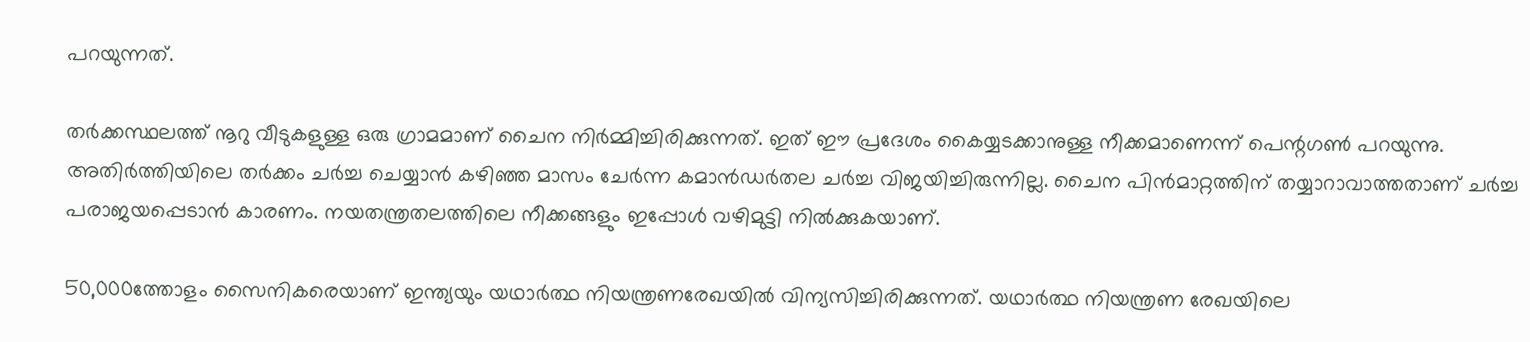പറയുന്നത്.

തര്‍ക്കസ്ഥലത്ത് നൂറു വീടുകളുള്ള ഒരു ഗ്രാമമാണ് ചൈന നിര്‍മ്മിച്ചിരിക്കുന്നത്. ഇത് ഈ പ്രദേശം കൈയ്യടക്കാനുള്ള നീക്കമാണെന്ന് പെന്റഗണ്‍ പറയുന്നു. അതിര്‍ത്തിയിലെ തര്‍ക്കം ചര്‍ച്ച ചെയ്യാന്‍ കഴിഞ്ഞ മാസം ചേര്‍ന്ന കമാന്‍ഡര്‍തല ചര്‍ച്ച വിജയിച്ചിരുന്നില്ല. ചൈന പിന്‍മാറ്റത്തിന് തയ്യാറാവാത്തതാണ് ചര്‍ച്ച പരാജയപ്പെടാന്‍ കാരണം. നയതന്ത്രതലത്തിലെ നീക്കങ്ങളും ഇപ്പോള്‍ വഴിമുട്ടി നില്‍ക്കുകയാണ്.

50,000ത്തോളം സൈനികരെയാണ് ഇന്ത്യയും യഥാര്‍ത്ഥ നിയന്ത്രണരേഖയില്‍ വിന്യസിച്ചിരിക്കുന്നത്. യഥാര്‍ത്ഥ നിയന്ത്രണ രേഖയിലെ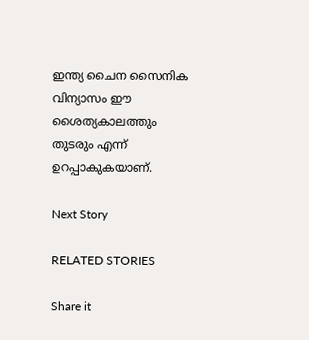ഇന്ത്യ ചൈന സൈനിക വിന്യാസം ഈ ശൈത്യകാലത്തും തുടരും എന്ന് ഉറപ്പാകുകയാണ്.

Next Story

RELATED STORIES

Share it